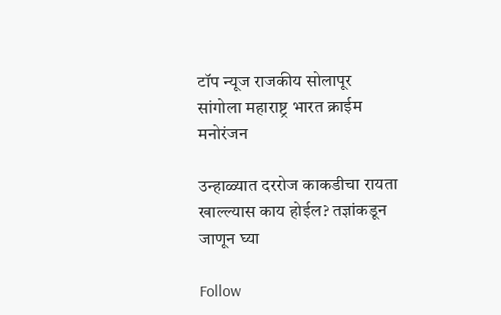टॉप न्यूज राजकीय सोलापूर सांगोला महाराष्ट्र भारत क्राईम मनोरंजन

उन्हाळ्यात दररोज काकडीचा रायता खाल्ल्यास काय होईल? तज्ञांकडून जाणून घ्या

Follow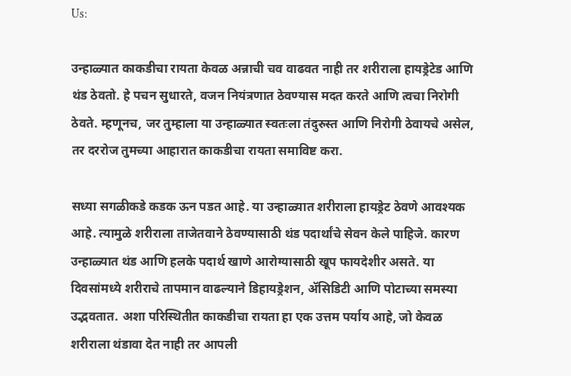Us:

उन्हाळ्यात काकडीचा रायता केवळ अन्नाची चव वाढवत नाही तर शरीराला हायड्रेटेड आणि थंड ठेवतो. हे पचन सुधारते, वजन नियंत्रणात ठेवण्यास मदत करते आणि त्वचा निरोगी ठेवते. म्हणूनच, जर तुम्हाला या उन्हाळ्यात स्वतःला तंदुरुस्त आणि निरोगी ठेवायचे असेल, तर दररोज तुमच्या आहारात काकडीचा रायता समाविष्ट करा.

सध्या सगळीकडे कडक ऊन पडत आहे. या उन्हाळ्यात शरीराला हायड्रेट ठेवणे आवश्यक आहे. त्यामुळे शरीराला ताजेतवाने ठेवण्यासाठी थंड पदार्थांचे सेवन केले पाहिजे. कारण उन्हाळ्यात थंड आणि हलके पदार्थ खाणे आरोग्यासाठी खूप फायदेशीर असते. या दिवसांमध्ये शरीराचे तापमान वाढल्याने डिहायड्रेशन, अ‍ॅसिडिटी आणि पोटाच्या समस्या उद्भवतात. अशा परिस्थितीत काकडीचा रायता हा एक उत्तम पर्याय आहे, जो केवळ शरीराला थंडावा देत नाही तर आपली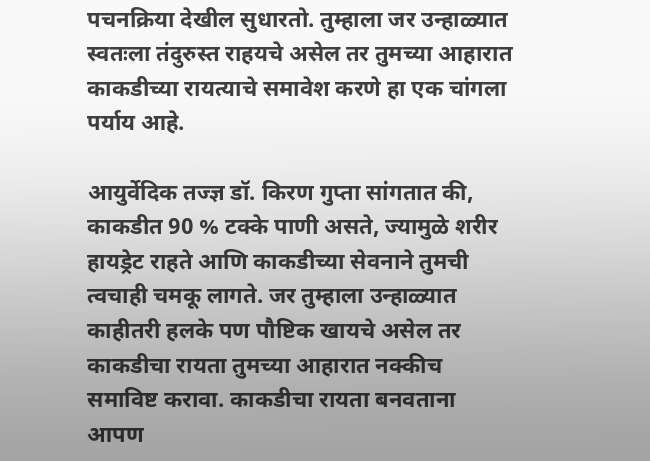पचनक्रिया देखील सुधारतो. तुम्हाला जर उन्हाळ्यात स्वतःला तंदुरुस्त राहयचे असेल तर तुमच्या आहारात काकडीच्या रायत्याचे समावेश करणे हा एक चांगला पर्याय आहे.

आयुर्वेदिक तज्ज्ञ डॉ. किरण गुप्ता सांगतात की, काकडीत 90 % टक्के पाणी असते, ज्यामुळे शरीर हायड्रेट राहते आणि काकडीच्या सेवनाने तुमची त्वचाही चमकू लागते. जर तुम्हाला उन्हाळ्यात काहीतरी हलके पण पौष्टिक खायचे असेल तर काकडीचा रायता तुमच्या आहारात नक्कीच समाविष्ट करावा. काकडीचा रायता बनवताना आपण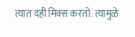त्यात दही मिक्स करतो. त्यामुळे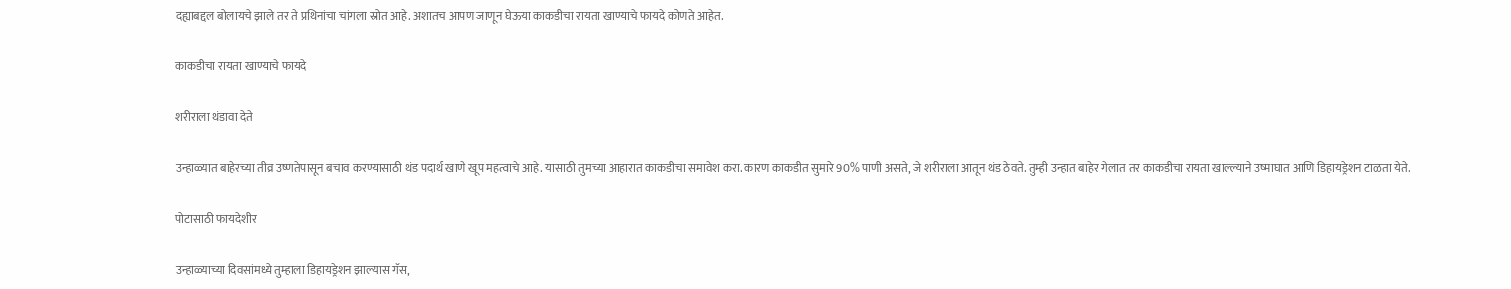दह्याबद्दल बोलायचे झाले तर ते प्रथिनांचा चांगला स्रोत आहे. अशातच आपण जाणून घेऊया काकडीचा रायता खाण्याचे फायदे कोणते आहेत.

काकडीचा रायता खाण्याचे फायदे

शरीराला थंडावा देते

उन्हाळ्यात बाहेरच्या तीव्र उष्णतेपासून बचाव करण्यासाठी थंड पदार्थ खाणे खूप महत्वाचे आहे. यासाठी तुमच्या आहारात काकडीचा समावेश करा. कारण काकडीत सुमारे 90% पाणी असते, जे शरीराला आतून थंड ठेवते. तुम्ही उन्हात बाहेर गेलात तर काकडीचा रायता खाल्ल्याने उष्माघात आणि डिहायड्रेशन टाळता येते.

पोटासाठी फायदेशीर

उन्हाळ्याच्या दिवसांमध्ये तुम्हाला डिहायड्रेशन झाल्यास गॅस,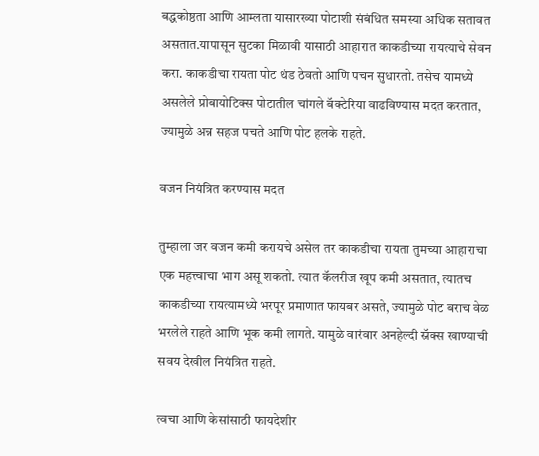बद्धकोष्ठता आणि आम्लता यासारख्या पोटाशी संबंधित समस्या अधिक सतावत असतात.यापासून सुटका मिळावी यासाठी आहारात काकडीच्या रायत्याचे सेवन करा. काकडीचा रायता पोट थंड ठेवतो आणि पचन सुधारतो. तसेच यामध्ये असलेले प्रोबायोटिक्स पोटातील चांगले बॅक्टेरिया वाढविण्यास मदत करतात, ज्यामुळे अन्न सहज पचते आणि पोट हलके राहते.

वजन नियंत्रित करण्यास मदत

तुम्हाला जर वजन कमी करायचे असेल तर काकडीचा रायता तुमच्या आहाराचा एक महत्त्वाचा भाग असू शकतो. त्यात कॅलरीज खूप कमी असतात, त्यातच काकडीच्या रायत्यामध्ये भरपूर प्रमाणात फायबर असते, ज्यामुळे पोट बराच वेळ भरलेले राहते आणि भूक कमी लागते. यामुळे वारंवार अनहेल्दी स्नॅक्स खाण्याची सवय देखील नियंत्रित राहते.

त्वचा आणि केसांसाठी फायदेशीर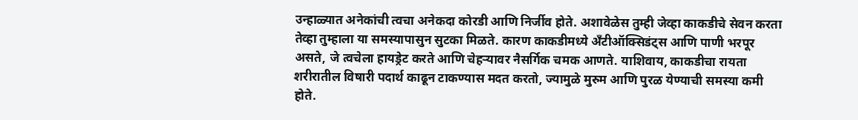उन्हाळ्यात अनेकांची त्वचा अनेकदा कोरडी आणि निर्जीव होते. अशावेळेस तुम्ही जेव्हा काकडीचे सेवन करता तेव्हा तुम्हाला या समस्यापासुन सुटका मिळते. कारण काकडीमध्ये अँटीऑक्सिडंट्स आणि पाणी भरपूर असते, जे त्वचेला हायड्रेट करते आणि चेहऱ्यावर नैसर्गिक चमक आणते. याशिवाय, काकडीचा रायता शरीरातील विषारी पदार्थ काढून टाकण्यास मदत करतो, ज्यामुळे मुरुम आणि पुरळ येण्याची समस्या कमी होते.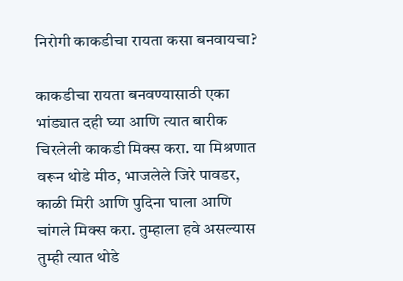निरोगी काकडीचा रायता कसा बनवायचा?

काकडीचा रायता बनवण्यासाठी एका भांड्यात दही घ्या आणि त्यात बारीक चिरलेली काकडी मिक्स करा. या मिश्रणात वरून थोडे मीठ, भाजलेले जिरे पावडर, काळी मिरी आणि पुदिना घाला आणि चांगले मिक्स करा. तुम्हाला हवे असल्यास तुम्ही त्यात थोडे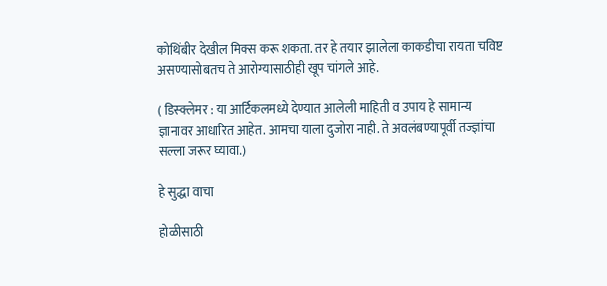कोथिंबीर देखील मिक्स करू शकता. तर हे तयार झालेला काकडीचा रायता चविष्ट असण्यासोबतच ते आरोग्यासाठीही खूप चांगले आहे.

( डिस्क्लेमर : या आर्टिकलमध्ये देण्यात आलेली माहिती व उपाय हे सामान्य ज्ञानावर आधारित आहेत. आमचा याला दुजोरा नाही. ते अवलंबण्यापूर्वी तज्ज्ञांचा सल्ला जरूर घ्यावा.)

हे सुद्धा वाचा

होळीसाठी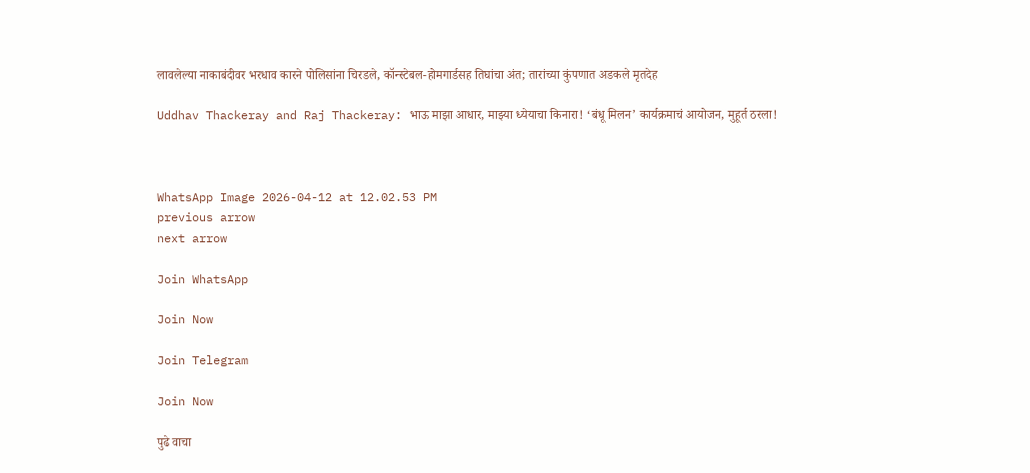लावलेल्या नाकाबंदीवर भरधाव कारने पोलिसांना चिरडले, कॉन्स्टेबल-होमगार्डसह तिघांचा अंत; तारांच्या कुंपणात अडकले मृतदेह

Uddhav Thackeray and Raj Thackeray: भाऊ माझा आधार, माझ्या ध्येयाचा किनारा! ‘बंधू मिलन’ कार्यक्रमाचं आयोजन, मुहूर्त ठरला!



WhatsApp Image 2026-04-12 at 12.02.53 PM
previous arrow
next arrow

Join WhatsApp

Join Now

Join Telegram

Join Now

पुढे वाचा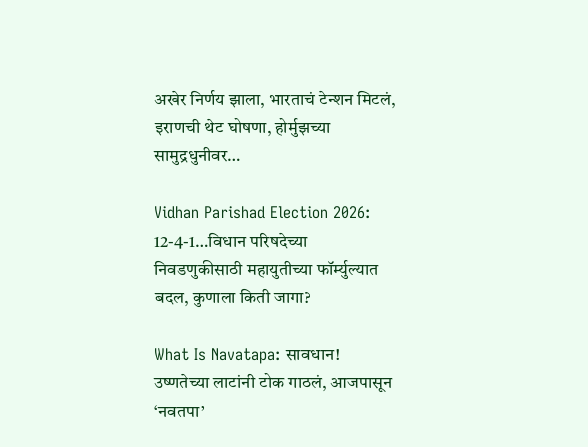अखेर निर्णय झाला, भारताचं टेन्शन मिटलं, इराणची थेट घोषणा, होर्मुझच्या सामुद्रधुनीवर…

Vidhan Parishad Election 2026: 12-4-1…विधान परिषदेच्या निवडणुकीसाठी महायुतीच्या फॉर्म्युल्यात बदल, कुणाला किती जागा?

What Is Navatapa: सावधान! उष्णतेच्या लाटांनी टोक गाठलं, आजपासून ‘नवतपा’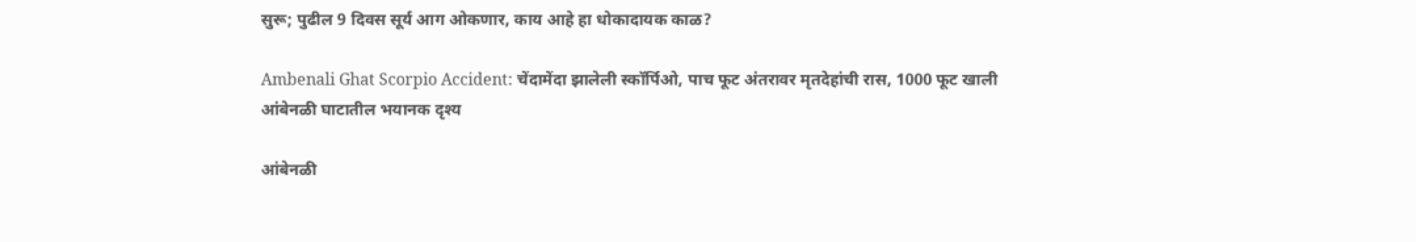सुरू; पुढील 9 दिवस सूर्य आग ओकणार, काय आहे हा धोकादायक काळ?

Ambenali Ghat Scorpio Accident: चेंदामेंदा झालेली स्कॉर्पिओ, पाच फूट अंतरावर मृतदेहांची रास, 1000 फूट खाली आंबेनळी घाटातील भयानक दृश्य

आंबेनळी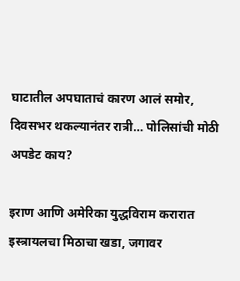घाटातील अपघाताचं कारण आलं समोर, दिवसभर थकल्यानंतर रात्री… पोलिसांची मोठी अपडेट काय?

इराण आणि अमेरिका युद्धविराम करारात इस्त्रायलचा मिठाचा खडा, जगावर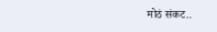मोठं संकट..